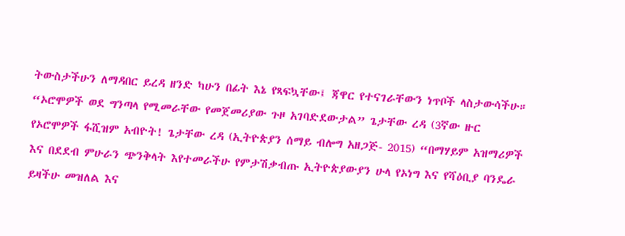ትውስታችሁን ለማዳበር ይረዳ ዘንድ ካሁን በፊት እኔ የጻፍኳቸው፤ ጃዋር የተናገራቸውን ነጥቦች ላስታውሳችሁ። “ኦሮሞዎች ወደ ግንጣላ የሚመራቸው የመጀመሪያው ጉዞ አገባድደውታል” ጌታቸው ረዳ (3ኛው ዙር የኦሮሞዎች ፋሺዝም አብዮት! ጌታቸው ረዳ (ኢትዮጵያን ሰማይ ብሎግ አዘጋጅ- 2015) “በማሃይም አዝማሪዎች እና በደደብ ምሁራን ጭንቅላት እየተመራችሁ የምታሽቃብጡ ኢትዮጵያውያን ሁላ የኦነግ እና የሻዕቢያ ባንዴራ ይዛችሁ መዝለል እና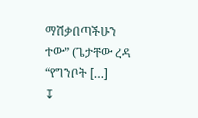ማሽቃበጣችሁን ተው” (ጌታቸው ረዳ “የግንቦት […]
↧